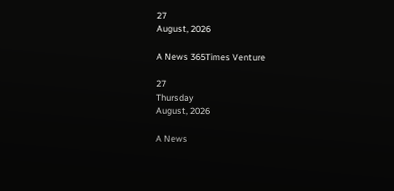27
August, 2026

A News 365Times Venture

27
Thursday
August, 2026

A News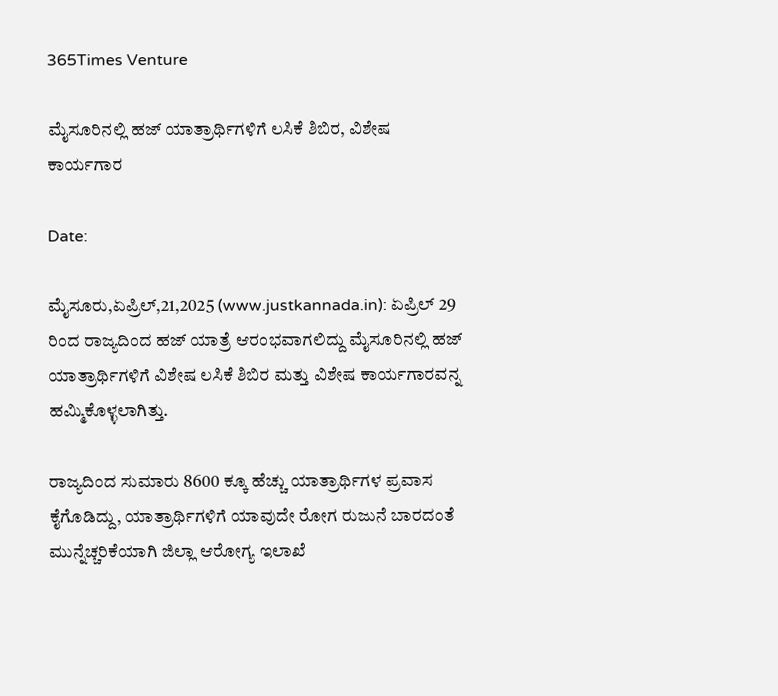365Times Venture

ಮೈಸೂರಿನಲ್ಲಿ ಹಜ್ ಯಾತ್ರಾರ್ಥಿಗಳಿಗೆ ಲಸಿಕೆ ಶಿಬಿರ, ವಿಶೇಷ ಕಾರ್ಯಗಾರ

Date:

ಮೈಸೂರು,ಏಪ್ರಿಲ್,21,2025 (www.justkannada.in): ಏಪ್ರಿಲ್ 29 ರಿಂದ ರಾಜ್ಯದಿಂದ ಹಜ್ ಯಾತ್ರೆ ಆರಂಭವಾಗಲಿದ್ದು ಮೈಸೂರಿನಲ್ಲಿ ಹಜ್ ಯಾತ್ರಾರ್ಥಿಗಳಿಗೆ ವಿಶೇಷ ಲಸಿಕೆ ಶಿಬಿರ ಮತ್ತು ವಿಶೇಷ ಕಾರ್ಯಗಾರವನ್ನ ಹಮ್ಮಿಕೊಳ್ಳಲಾಗಿತ್ತು.

ರಾಜ್ಯದಿಂದ ಸುಮಾರು 8600 ಕ್ಕೂ ಹೆಚ್ಚು ಯಾತ್ರಾರ್ಥಿಗಳ ಪ್ರವಾಸ ಕೈಗೊಡಿದ್ದು, ಯಾತ್ರಾರ್ಥಿಗಳಿಗೆ ಯಾವುದೇ ರೋಗ ರುಜುನೆ ಬಾರದಂತೆ ಮುನ್ನೆಚ್ಚರಿಕೆಯಾಗಿ ಜಿಲ್ಲಾ ಆರೋಗ್ಯ ಇಲಾಖೆ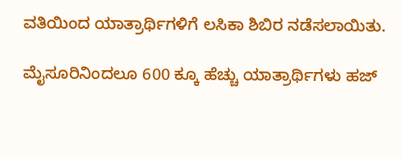ವತಿಯಿಂದ ಯಾತ್ರಾರ್ಥಿಗಳಿಗೆ ಲಸಿಕಾ ಶಿಬಿರ ನಡೆಸಲಾಯಿತು.

ಮೈಸೂರಿನಿಂದಲೂ 600 ಕ್ಕೂ ಹೆಚ್ಚು ಯಾತ್ರಾರ್ಥಿಗಳು ಹಜ್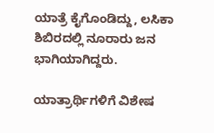ಯಾತ್ರೆ ಕೈಗೊಂಡಿದ್ದು, ಲಸಿಕಾ ಶಿಬಿರದಲ್ಲಿ ನೂರಾರು ಜನ ಭಾಗಿಯಾಗಿದ್ದರು.

ಯಾತ್ರಾರ್ಥಿಗಳಿಗೆ ವಿಶೇಷ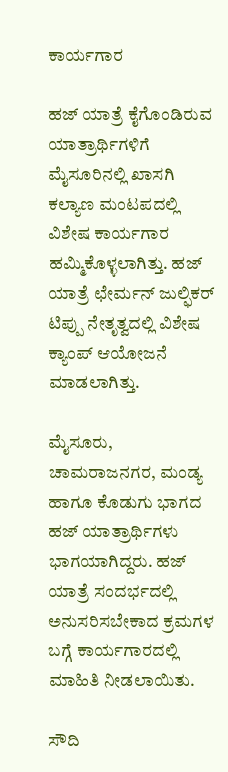ಕಾರ್ಯಗಾರ

ಹಜ್ ಯಾತ್ರೆ ಕೈಗೊಂಡಿರುವ ಯಾತ್ರಾರ್ಥಿಗಳಿಗೆ ಮೈಸೂರಿನಲ್ಲಿ ಖಾಸಗಿ ಕಲ್ಯಾಣ ಮಂಟಪದಲ್ಲಿ ವಿಶೇಷ ಕಾರ್ಯಗಾರ  ಹಮ್ಮಿಕೊಳ್ಳಲಾಗಿತ್ತು. ಹಜ್ ಯಾತ್ರೆ ಛೇರ್ಮನ್ ಜುಲ್ಫಿಕರ್ ಟಿಪ್ಪು ನೇತೃತ್ವದಲ್ಲಿ ವಿಶೇಷ ಕ್ಯಾಂಪ್ ಆಯೋಜನೆ ಮಾಡಲಾಗಿತ್ತು.

ಮೈಸೂರು, ಚಾಮರಾಜನಗರ, ಮಂಡ್ಯ ಹಾಗೂ ಕೊಡುಗು ಭಾಗದ ಹಜ್ ಯಾತ್ರಾರ್ಥಿಗಳು ಭಾಗಯಾಗಿದ್ದರು. ಹಜ್ ಯಾತ್ರೆ ಸಂದರ್ಭದಲ್ಲಿ ಅನುಸರಿಸಬೇಕಾದ ಕ್ರಮಗಳ ಬಗ್ಗೆ ಕಾರ್ಯಗಾರದಲ್ಲಿ ಮಾಹಿತಿ ನೀಡಲಾಯಿತು.

ಸೌದಿ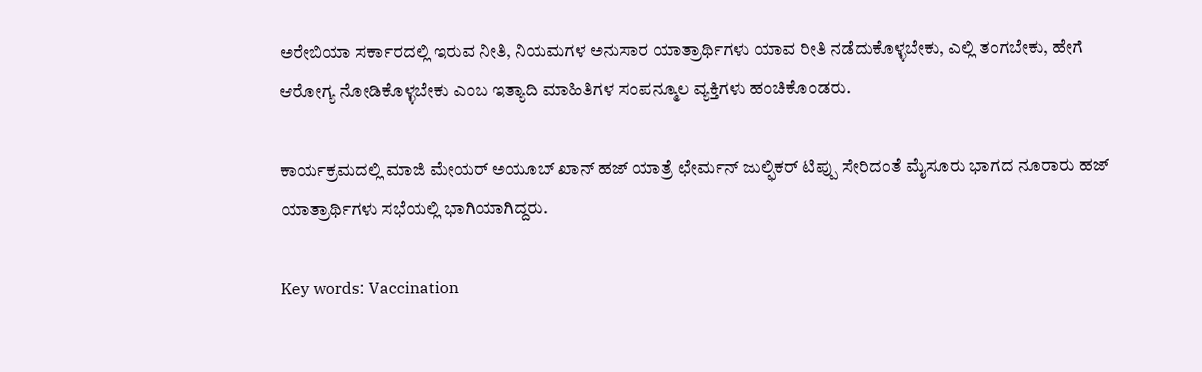ಅರೇಬಿಯಾ ಸರ್ಕಾರದಲ್ಲಿ ಇರುವ ನೀತಿ, ನಿಯಮಗಳ ಅನುಸಾರ ಯಾತ್ರಾರ್ಥಿಗಳು ಯಾವ ರೀತಿ ನಡೆದುಕೊಳ್ಳಬೇಕು, ಎಲ್ಲಿ ತಂಗಬೇಕು, ಹೇಗೆ ಆರೋಗ್ಯ ನೋಡಿಕೊಳ್ಳಬೇಕು ಎಂಬ ಇತ್ಯಾದಿ ಮಾಹಿತಿಗಳ ಸಂಪನ್ಮೂಲ ವ್ಯಕ್ತಿಗಳು ಹಂಚಿಕೊಂಡರು.

ಕಾರ್ಯಕ್ರಮದಲ್ಲಿ ಮಾಜಿ ಮೇಯರ್ ಅಯೂಬ್ ಖಾನ್ ಹಜ್ ಯಾತ್ರೆ ಛೇರ್ಮನ್ ಜುಲ್ಫಿಕರ್ ಟಿಪ್ಪು ಸೇರಿದಂತೆ ಮೈಸೂರು ಭಾಗದ ನೂರಾರು ಹಜ್ ಯಾತ್ರಾರ್ಥಿಗಳು ಸಭೆಯಲ್ಲಿ ಭಾಗಿಯಾಗಿದ್ದರು.

Key words: Vaccination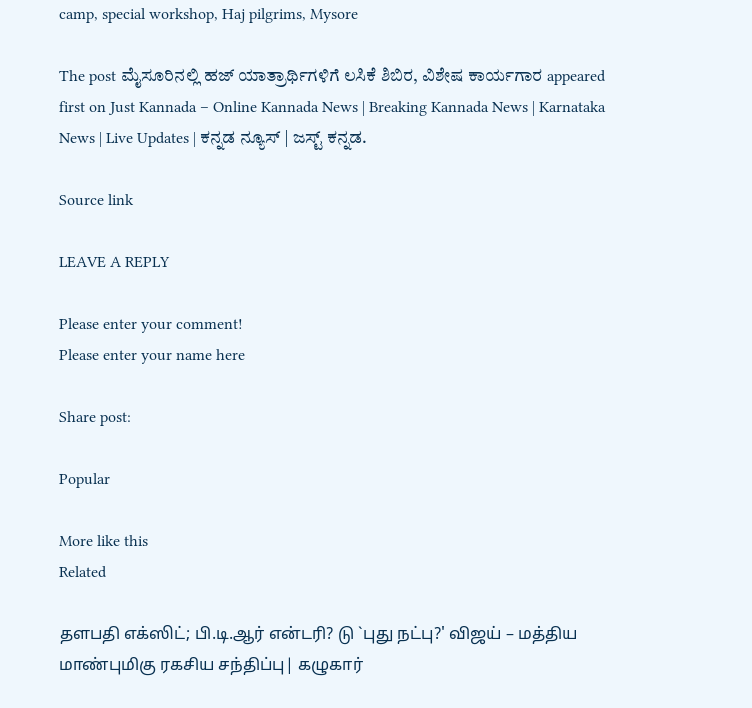camp, special workshop, Haj pilgrims, Mysore

The post ಮೈಸೂರಿನಲ್ಲಿ ಹಜ್ ಯಾತ್ರಾರ್ಥಿಗಳಿಗೆ ಲಸಿಕೆ ಶಿಬಿರ, ವಿಶೇಷ ಕಾರ್ಯಗಾರ appeared first on Just Kannada – Online Kannada News | Breaking Kannada News | Karnataka News | Live Updates | ಕನ್ನಡ ನ್ಯೂಸ್ | ಜಸ್ಟ್ ಕನ್ನಡ.

Source link

LEAVE A REPLY

Please enter your comment!
Please enter your name here

Share post:

Popular

More like this
Related

தளபதி எக்ஸிட்; பி.டி.ஆர் என்டரி? டு `புது நட்பு?' விஜய் – மத்திய மாண்புமிகு ரகசிய சந்திப்பு| கழுகார்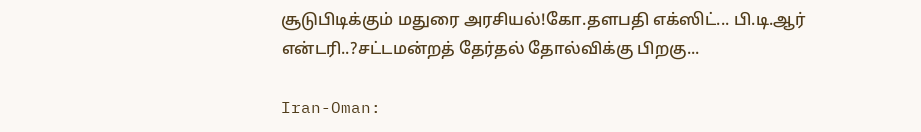சூடுபிடிக்கும் மதுரை அரசியல்!கோ.தளபதி எக்ஸிட்... பி.டி.ஆர் என்டரி..?சட்டமன்றத் தேர்தல் தோல்விக்கு பிறகு...

Iran-Oman: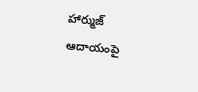హార్ముజ్ ఆదాయంపై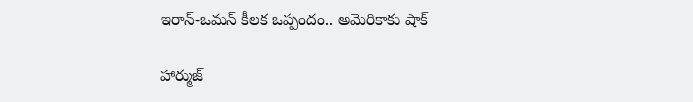ఇరాన్-ఒమన్ కీలక ఒప్పందం.. అమెరికాకు షాక్

హార్ముజ్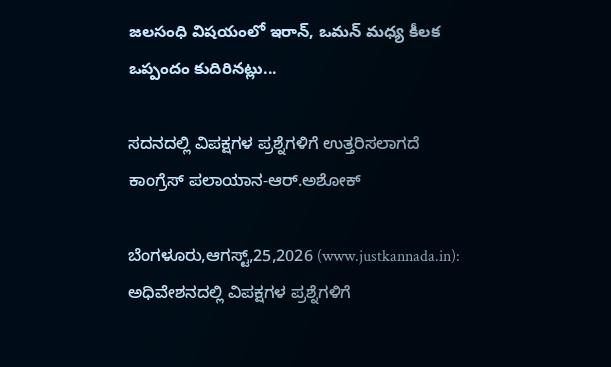జలసంధి విషయంలో ఇరాన్, ఒమన్ మధ్య కీలక ఒప్పందం కుదిరినట్లు...

ಸದನದಲ್ಲಿ ವಿಪಕ್ಷಗಳ ಪ್ರಶ್ನೆಗಳಿಗೆ ಉತ್ತರಿಸಲಾಗದೆ ಕಾಂಗ್ರೆಸ್ ಪಲಾಯಾನ-ಆರ್.ಅಶೋಕ್

ಬೆಂಗಳೂರು,ಆಗಸ್ಟ್,25,2026 (www.justkannada.in):  ಅಧಿವೇಶನದಲ್ಲಿ ವಿಪಕ್ಷಗಳ ಪ್ರಶ್ನೆಗಳಿಗೆ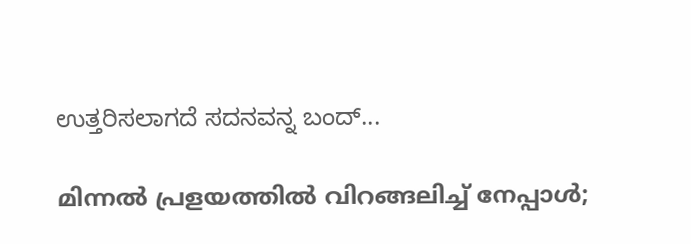ಉತ್ತರಿಸಲಾಗದೆ ಸದನವನ್ನ ಬಂದ್...

മിന്നല്‍ പ്രളയത്തില്‍ വിറങ്ങലിച്ച് നേപ്പാള്‍;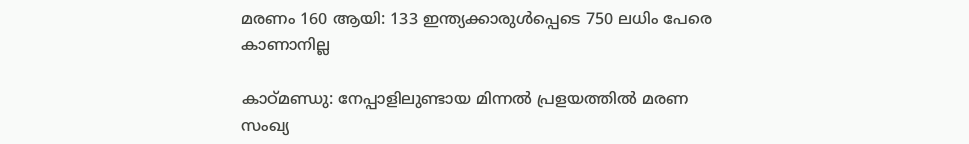മരണം 160 ആയി: 133 ഇന്ത്യക്കാരുള്‍പ്പെടെ 750 ലധിം പേരെ കാണാനില്ല

കാഠ്മണ്ഡു: നേപ്പാളിലുണ്ടായ മിന്നല്‍ പ്രളയത്തില്‍ മരണ സംഖ്യ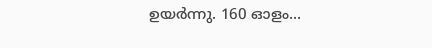ഉയര്‍ന്നു. 160 ഓളം...